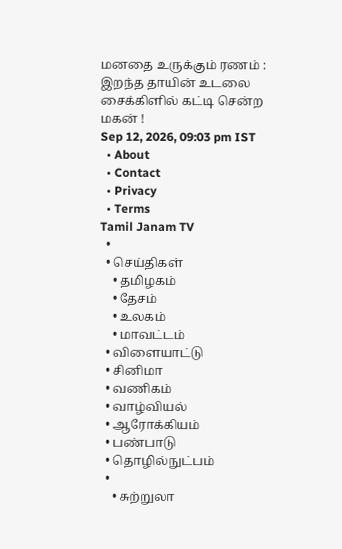மனதை உருக்கும் ரணம் : இறந்த தாயின் உடலை சைக்கிளில் கட்டி சென்ற மகன் !
Sep 12, 2026, 09:03 pm IST
  • About
  • Contact
  • Privacy
  • Terms
Tamil Janam TV
  •
  • செய்திகள்
    • தமிழகம்
    • தேசம்
    • உலகம்
    • மாவட்டம்
  • விளையாட்டு
  • சினிமா
  • வணிகம்
  • வாழ்வியல்
  • ஆரோக்கியம்
  • பண்பாடு
  • தொழில்நுட்பம்
  •
    • சுற்றுலா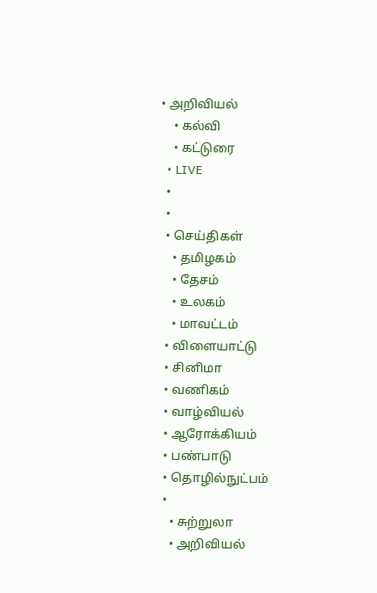• அறிவியல்
    • கல்வி
    • கட்டுரை
  • LIVE
  •
  •
  • செய்திகள்
    • தமிழகம்
    • தேசம்
    • உலகம்
    • மாவட்டம்
  • விளையாட்டு
  • சினிமா
  • வணிகம்
  • வாழ்வியல்
  • ஆரோக்கியம்
  • பண்பாடு
  • தொழில்நுட்பம்
  •
    • சுற்றுலா
    • அறிவியல்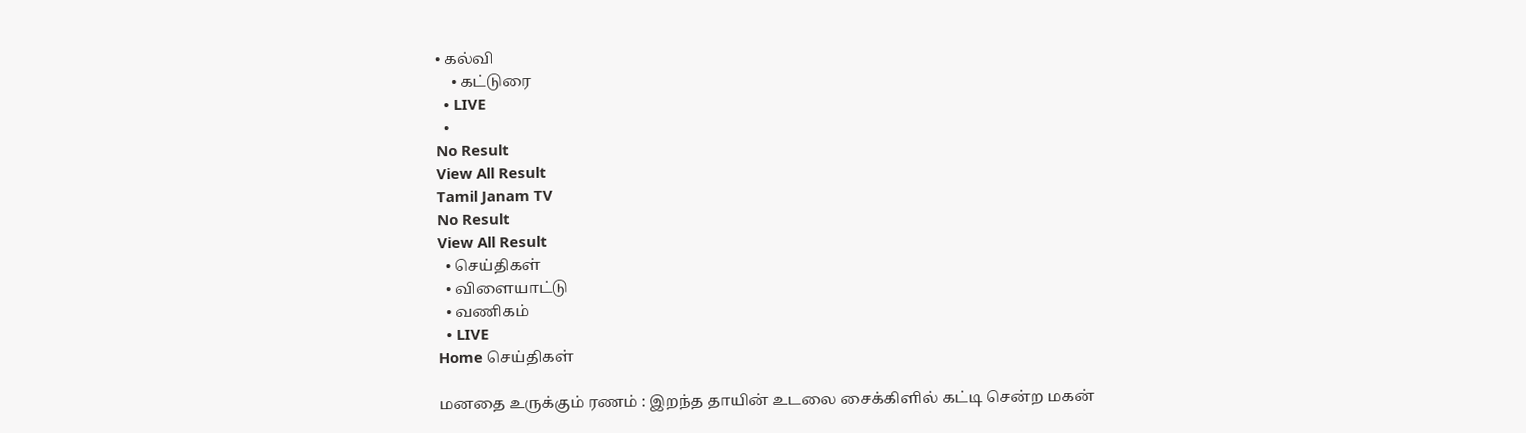• கல்வி
    • கட்டுரை
  • LIVE
  •
No Result
View All Result
Tamil Janam TV
No Result
View All Result
  • செய்திகள்
  • விளையாட்டு
  • வணிகம்
  • LIVE
Home செய்திகள்

மனதை உருக்கும் ரணம் : இறந்த தாயின் உடலை சைக்கிளில் கட்டி சென்ற மகன்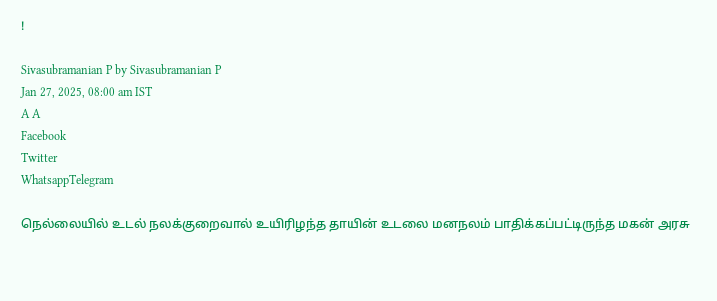!

Sivasubramanian P by Sivasubramanian P
Jan 27, 2025, 08:00 am IST
A A
Facebook
Twitter
WhatsappTelegram

நெல்லையில் உடல் நலக்குறைவால் உயிரிழந்த தாயின் உடலை மனநலம் பாதிக்கப்பட்டிருந்த மகன் அரசு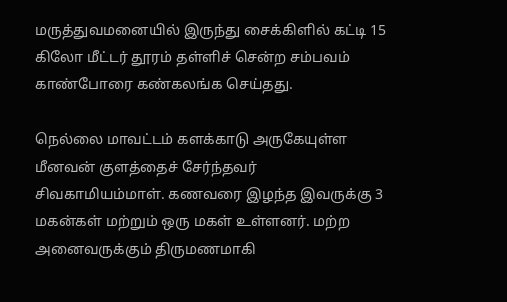மருத்துவமனையில் இருந்து சைக்கிளில் கட்டி 15 கிலோ மீட்டர் தூரம் தள்ளிச் சென்ற சம்பவம் காண்போரை கண்கலங்க செய்தது.

நெல்லை மாவட்டம் களக்காடு அருகேயுள்ள மீனவன் குளத்தைச் சேர்ந்தவர் சிவகாமியம்மாள். கணவரை இழந்த இவருக்கு 3 மகன்கள் மற்றும் ஒரு மகள் உள்ளனர். மற்ற அனைவருக்கும் திருமணமாகி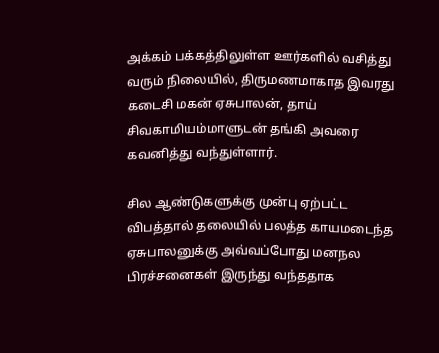அக்கம் பக்கத்திலுள்ள ஊர்களில் வசித்து வரும் நிலையில், திருமணமாகாத இவரது கடைசி மகன் ஏசுபாலன், தாய் சிவகாமியம்மாளுடன் தங்கி அவரை கவனித்து வந்துள்ளார்.

சில ஆண்டுகளுக்கு முன்பு ஏற்பட்ட விபத்தால் தலையில் பலத்த காயமடைந்த ஏசுபாலனுக்கு அவ்வப்போது மனநல பிரச்சனைகள் இருந்து வந்ததாக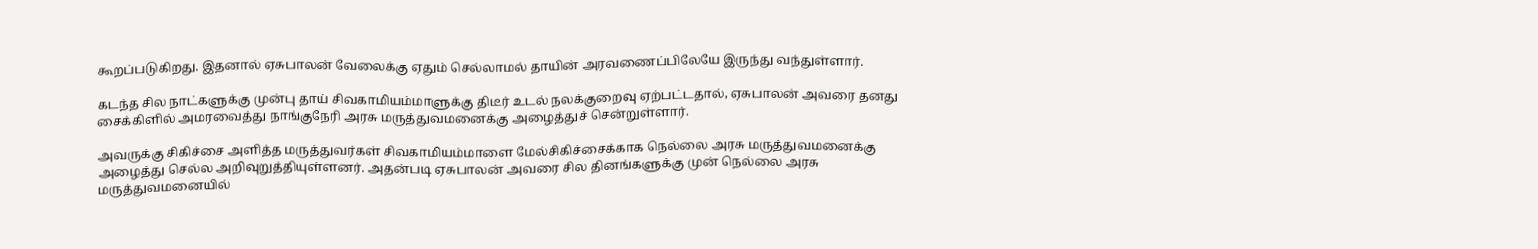கூறப்படுகிறது. இதனால் ஏசுபாலன் வேலைக்கு ஏதும் செல்லாமல் தாயின் அரவணைப்பிலேயே இருந்து வந்துள்ளார்.

கடந்த சில நாட்களுக்கு முன்பு தாய் சிவகாமியம்மாளுக்கு திடீர் உடல் நலக்குறைவு ஏற்பட்டதால், ஏசுபாலன் அவரை தனது சைக்கிளில் அமரவைத்து நாங்குநேரி அரசு மருத்துவமனைக்கு அழைத்துச் சென்றுள்ளார்.

அவருக்கு சிகிச்சை அளித்த மருத்துவர்கள் சிவகாமியம்மாளை மேல்சிகிச்சைக்காக நெல்லை அரசு மருத்துவமனைக்கு அழைத்து செல்ல அறிவுறுத்தியுள்ளனர். அதன்படி ஏசுபாலன் அவரை சில தினங்களுக்கு முன் நெல்லை அரசு மருத்துவமனையில்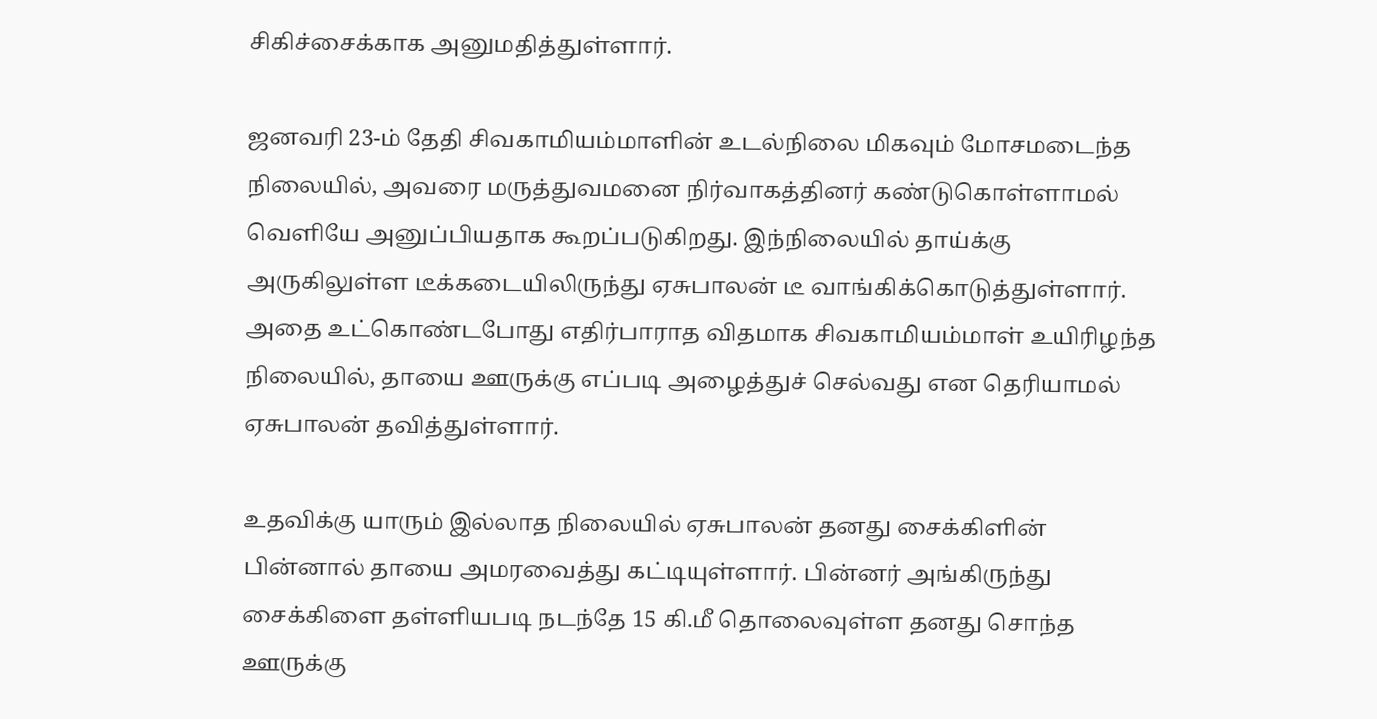சிகிச்சைக்காக அனுமதித்துள்ளார்.

ஜனவரி 23-ம் தேதி சிவகாமியம்மாளின் உடல்நிலை மிகவும் மோசமடைந்த நிலையில், அவரை மருத்துவமனை நிர்வாகத்தினர் கண்டுகொள்ளாமல் வெளியே அனுப்பியதாக கூறப்படுகிறது. இந்நிலையில் தாய்க்கு அருகிலுள்ள டீக்கடையிலிருந்து ஏசுபாலன் டீ வாங்கிக்கொடுத்துள்ளார். அதை உட்கொண்டபோது எதிர்பாராத விதமாக சிவகாமியம்மாள் உயிரிழந்த நிலையில், தாயை ஊருக்கு எப்படி அழைத்துச் செல்வது என தெரியாமல் ஏசுபாலன் தவித்துள்ளார்.

உதவிக்கு யாரும் இல்லாத நிலையில் ஏசுபாலன் தனது சைக்கிளின் பின்னால் தாயை அமரவைத்து கட்டியுள்ளார். பின்னர் அங்கிருந்து சைக்கிளை தள்ளியபடி நடந்தே 15 கி.மீ தொலைவுள்ள தனது சொந்த ஊருக்கு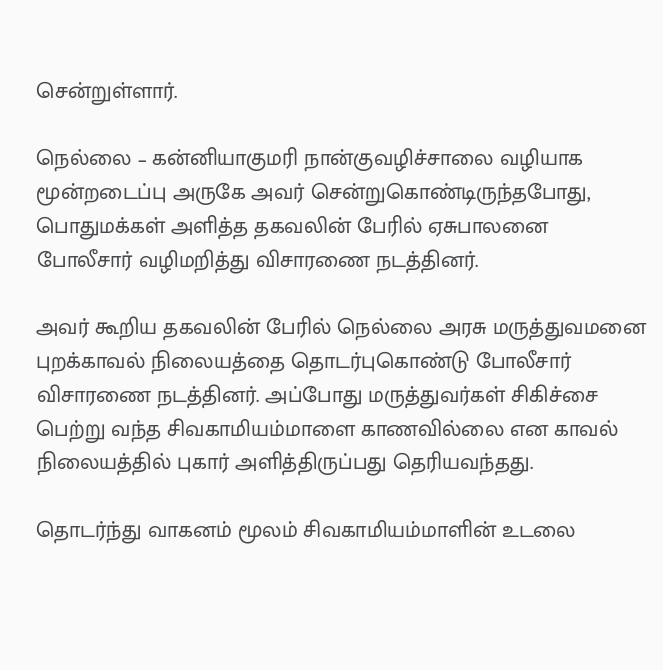சென்றுள்ளார்.

நெல்லை – கன்னியாகுமரி நான்குவழிச்சாலை வழியாக மூன்றடைப்பு அருகே அவர் சென்றுகொண்டிருந்தபோது, பொதுமக்கள் அளித்த தகவலின் பேரில் ஏசுபாலனை போலீசார் வழிமறித்து விசாரணை நடத்தினர்.

அவர் கூறிய தகவலின் பேரில் நெல்லை அரசு மருத்துவமனை புறக்காவல் நிலையத்தை தொடர்புகொண்டு போலீசார் விசாரணை நடத்தினர். அப்போது மருத்துவர்கள் சிகிச்சை பெற்று வந்த சிவகாமியம்மாளை காணவில்லை என காவல் நிலையத்தில் புகார் அளித்திருப்பது தெரியவந்தது.

தொடர்ந்து வாகனம் மூலம் சிவகாமியம்மாளின் உடலை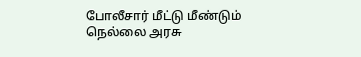போலீசார் மீட்டு மீண்டும் நெல்லை அரசு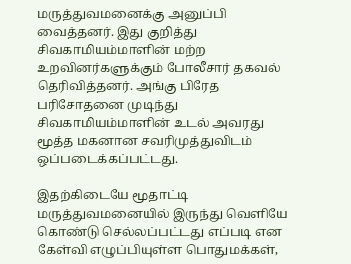மருத்துவமனைக்கு அனுப்பி வைத்தனர். இது குறித்து சிவகாமியம்மாளின் மற்ற உறவினர்களுக்கும் போலீசார் தகவல் தெரிவித்தனர். அங்கு பிரேத பரிசோதனை முடிந்து சிவகாமியம்மாளின் உடல் அவரது மூத்த மகனான சவரிமுத்துவிடம் ஒப்படைக்கப்பட்டது.

இதற்கிடையே மூதாட்டி மருத்துவமனையில் இருந்து வெளியே கொண்டு செல்லப்பட்டது எப்படி என கேள்வி எழுப்பியுள்ள பொதுமக்கள்,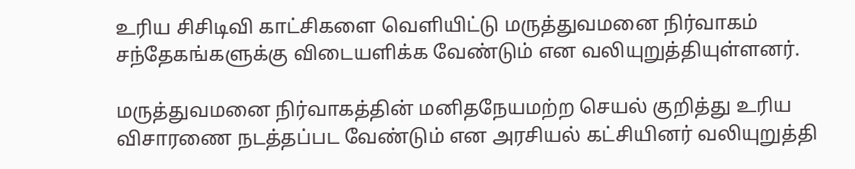உரிய சிசிடிவி காட்சிகளை வெளியிட்டு மருத்துவமனை நிர்வாகம் சந்தேகங்களுக்கு விடையளிக்க வேண்டும் என வலியுறுத்தியுள்ளனர்.

மருத்துவமனை நிர்வாகத்தின் மனிதநேயமற்ற செயல் குறித்து உரிய விசாரணை நடத்தப்பட வேண்டும் என அரசியல் கட்சியினர் வலியுறுத்தி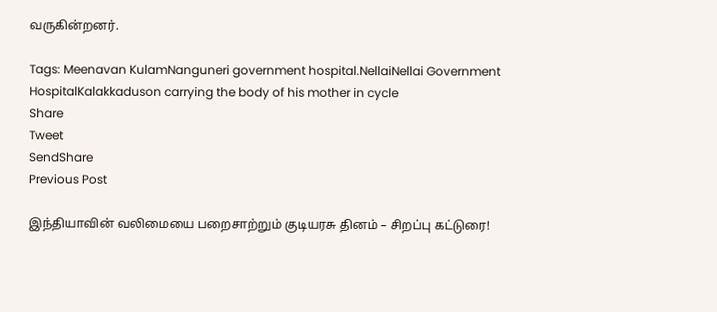வருகின்றனர்.

Tags: Meenavan KulamNanguneri government hospital.NellaiNellai Government HospitalKalakkaduson carrying the body of his mother in cycle
Share
Tweet
SendShare
Previous Post

இந்தியாவின் வலிமையை பறைசாற்றும் குடியரசு தினம் – சிறப்பு கட்டுரை!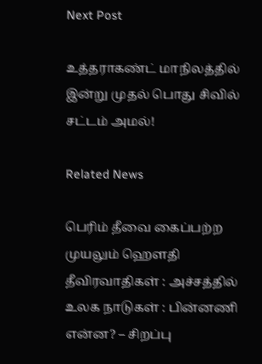Next Post

உத்தராகண்ட் மாநிலத்தில் இன்று முதல் பொது சிவில் சட்டம் அமல்!

Related News

பெரிம் தீவை கைப்பற்ற முயலும் ஹெளதி தீவிரவாதிகள் : அச்சத்தில் உலக நாடுகள் : பின்னணி என்ன? – சிறப்பு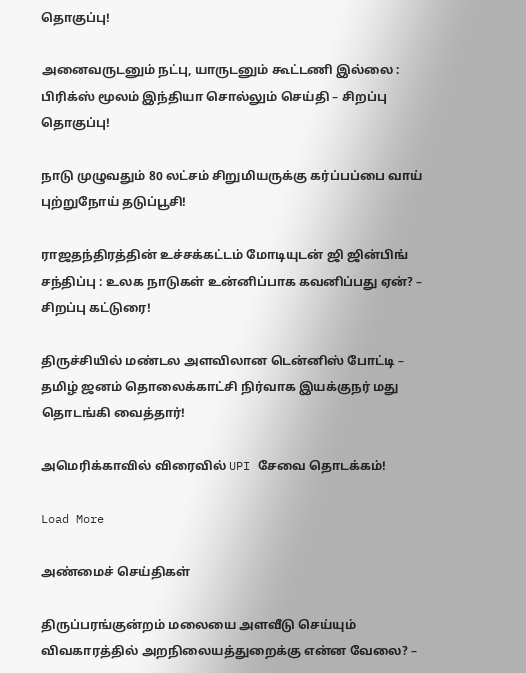தொகுப்பு!

அனைவருடனும் நட்பு, யாருடனும் கூட்டணி இல்லை : பிரிக்ஸ் மூலம் இந்தியா சொல்லும் செய்தி – சிறப்பு தொகுப்பு!

நாடு முழுவதும் 80 லட்சம் சிறுமியருக்கு கர்ப்பப்பை வாய் புற்றுநோய் தடுப்பூசி!

ராஜதந்திரத்தின் உச்சக்கட்டம் மோடியுடன் ஜி ஜின்பிங் சந்திப்பு : உலக நாடுகள் உன்னிப்பாக கவனிப்பது ஏன்? – சிறப்பு கட்டுரை!

திருச்சியில் மண்டல அளவிலான டென்னிஸ் போட்டி – தமிழ் ஜனம் தொலைக்காட்சி நிர்வாக இயக்குநர் மது தொடங்கி வைத்தார்!

அமெரிக்காவில் விரைவில் UPI சேவை தொடக்கம்!

Load More

அண்மைச் செய்திகள்

திருப்பரங்குன்றம் மலையை அளவீடு செய்யும் விவகாரத்தில் அறநிலையத்துறைக்கு என்ன வேலை? –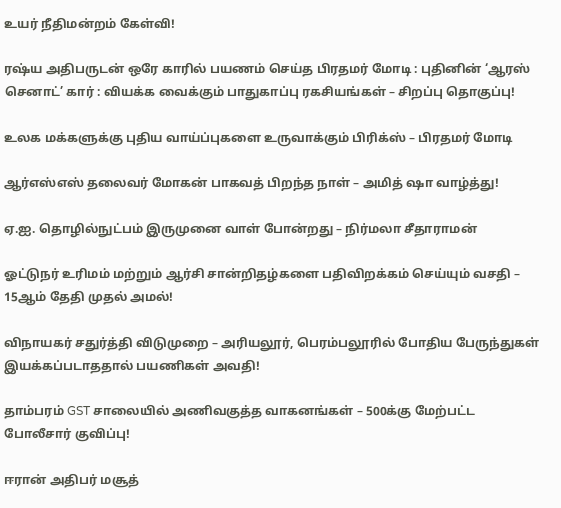உயர் நீதிமன்றம் கேள்வி!

ரஷ்ய அதிபருடன் ஒரே காரில் பயணம் செய்த பிரதமர் மோடி : புதினின் ‘ஆரஸ் செனாட்’ கார் : வியக்க வைக்கும் பாதுகாப்பு ரகசியங்கள் – சிறப்பு தொகுப்பு!

உலக மக்களுக்கு புதிய வாய்ப்புகளை உருவாக்கும் பிரிக்ஸ் – பிரதமர் மோடி

ஆர்எஸ்எஸ் தலைவர் மோகன் பாகவத் பிறந்த நாள் – அமித் ஷா வாழ்த்து!

ஏ.ஐ. தொழில்நுட்பம் இருமுனை வாள் போன்றது – நிர்மலா சீதாராமன்

ஓட்டுநர் உரிமம் மற்றும் ஆர்சி சான்றிதழ்களை பதிவிறக்கம் செய்யும் வசதி – 15ஆம் தேதி முதல் அமல்!

விநாயகர் சதுர்த்தி விடுமுறை – அரியலூர், பெரம்பலூரில் போதிய பேருந்துகள் இயக்கப்படாததால் பயணிகள் அவதி!

தாம்பரம் GST சாலையில் அணிவகுத்த வாகனங்கள் – 500க்கு மேற்பட்ட போலீசார் குவிப்பு!

ஈரான் அதிபர் மசூத்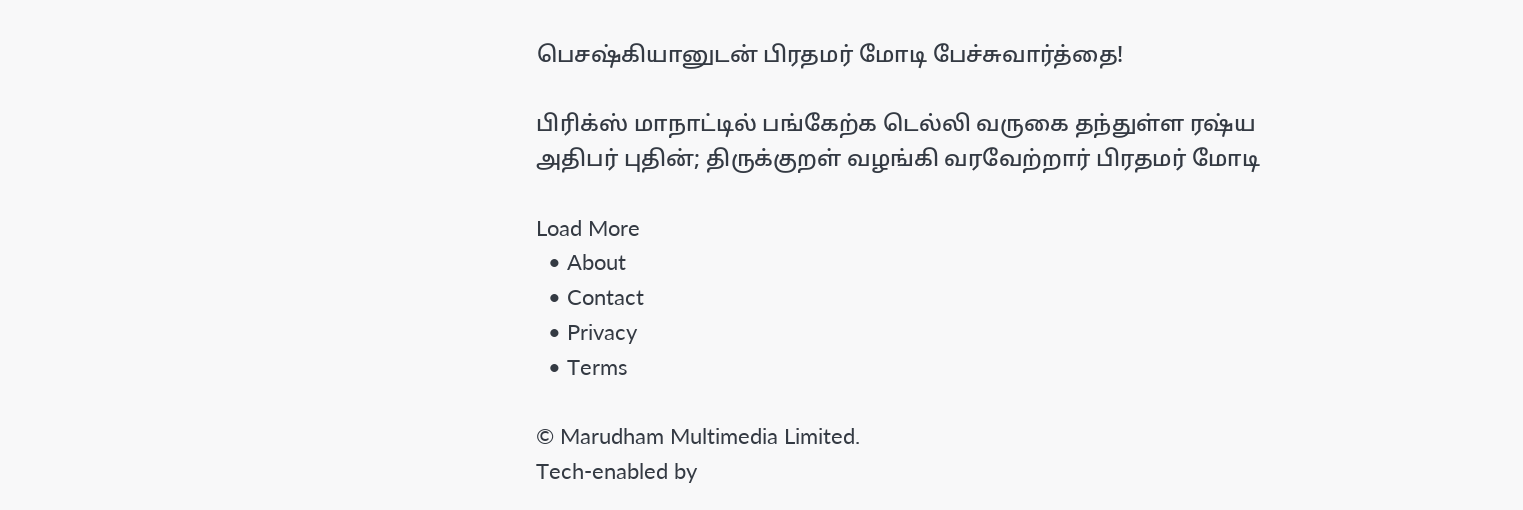பெசஷ்கியானுடன் பிரதமர் மோடி பேச்சுவார்த்தை!

பிரிக்ஸ் மாநாட்டில் பங்கேற்க டெல்லி வருகை தந்துள்ள ரஷ்ய அதிபர் புதின்; திருக்குறள் வழங்கி வரவேற்றார் பிரதமர் மோடி

Load More
  • About
  • Contact
  • Privacy
  • Terms

© Marudham Multimedia Limited.
Tech-enabled by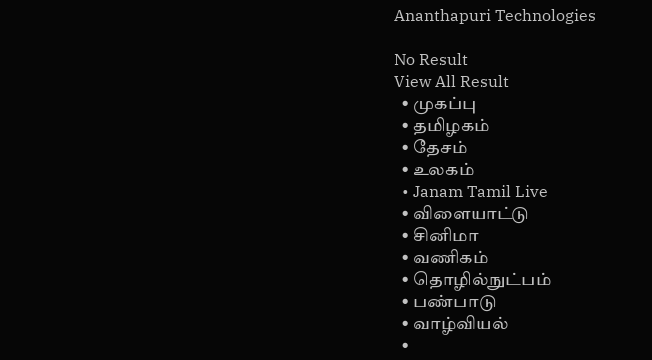Ananthapuri Technologies

No Result
View All Result
  • முகப்பு
  • தமிழகம்
  • தேசம்
  • உலகம்
  • Janam Tamil Live
  • விளையாட்டு
  • சினிமா
  • வணிகம்
  • தொழில்நுட்பம்
  • பண்பாடு
  • வாழ்வியல்
  •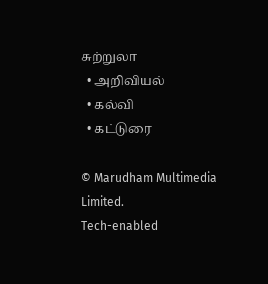சுற்றுலா
  • அறிவியல்
  • கல்வி
  • கட்டுரை

© Marudham Multimedia Limited.
Tech-enabled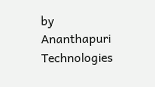by Ananthapuri Technologies